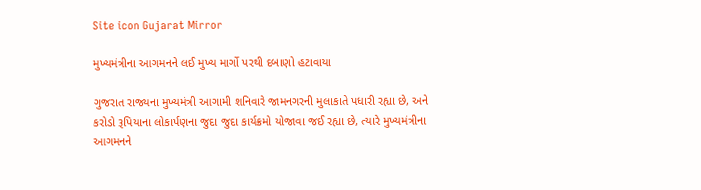Site icon Gujarat Mirror

મુખ્યમંત્રીના આગમનને લઈ મુખ્ય માર્ગો પરથી દબાણો હટાવાયા

ગુજરાત રાજ્યના મુખ્યમંત્રી આગામી શનિવારે જામનગરની મુલાકાતે પધારી રહ્યા છે, અને કરોડો રૂપિયાના લોકાર્પણના જુદા જુદા કાર્યક્રમો યોજાવા જઈ રહ્યા છે, ત્યારે મુખ્યમંત્રીના આગમનને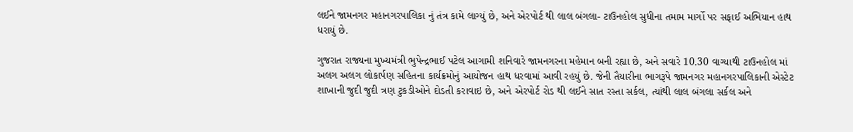લઈને જામનગર મહાનગરપાલિકા નું તંત્ર કામે લાગ્યું છે, અને એરપોર્ટ થી લાલ બંગલા- ટાઉનહોલ સુધીના તમામ માર્ગો પર સફાઈ અભિયાન હાથ ધરાયું છે.

ગુજરાત રાજ્યના મુખ્યમંત્રી ભુપેન્દ્રભાઈ પટેલ આગામી શનિવારે જામનગરના મહેમાન બની રહ્યા છે, અને સવારે 10.30 વાગ્યાથી ટાઉનહોલ માં અલગ અલગ લોકાર્પણ સહિતના કાર્યક્રમોનું આયોજન હાથ ધરવામાં આવી રહયું છે. જેની તૈયારીના ભાગરૂપે જામનગર મહાનગરપાલિકાની એસ્ટેટ શાખાની જુદી જુદી ત્રણ ટુકડીઓને દોડતી કરાવાઇ છે, અને એરપોર્ટ રોડ થી લઈને સાત રસ્તા સર્કલ, ત્યાંથી લાલ બંગલા સર્કલ અને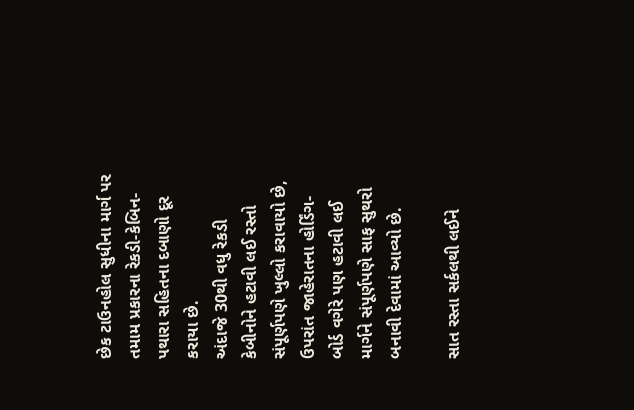છેક ટાઉનહોલ સુધીના માર્ગ પર તમામ પ્રકારના રેકડી-કેબિન- પથારા સહિતના દબાણો દૂર કરાયા છે.
અંદાજે 30થી વધુ રેકડી કેબીનોને હટાવી લઈ રસ્તો સંપૂર્ણપણે ખુલ્લો કરાવાયો છે, ઉપરાંત જાહેરાતના હોર્ડિંગ- બોર્ડ વગેરે પણ હટાવી લઈ માર્ગને સંપૂર્ણપણે સાફ સુથરો બનાવી દેવામાં આવ્યો છે.

સાત રસ્તા સર્કલથી લઈને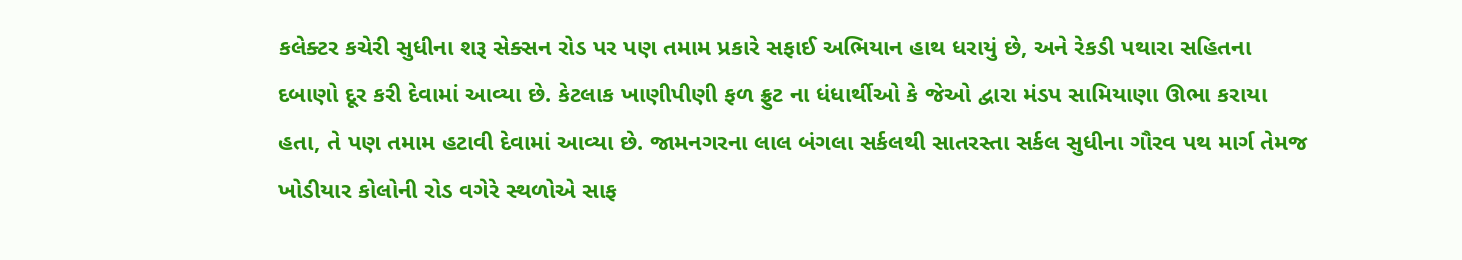કલેક્ટર કચેરી સુધીના શરૂ સેક્સન રોડ પર પણ તમામ પ્રકારે સફાઈ અભિયાન હાથ ધરાયું છે, અને રેકડી પથારા સહિતના દબાણો દૂર કરી દેવામાં આવ્યા છે. કેટલાક ખાણીપીણી ફળ ફ્રુટ ના ધંધાર્થીઓ કે જેઓ દ્વારા મંડપ સામિયાણા ઊભા કરાયા હતા, તે પણ તમામ હટાવી દેવામાં આવ્યા છે. જામનગરના લાલ બંગલા સર્કલથી સાતરસ્તા સર્કલ સુધીના ગૌરવ પથ માર્ગ તેમજ ખોડીયાર કોલોની રોડ વગેરે સ્થળોએ સાફ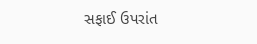સફાઈ ઉપરાંત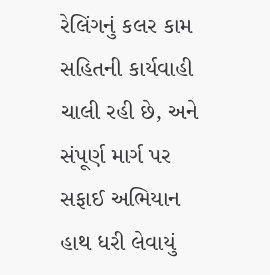રેલિંગનું કલર કામ સહિતની કાર્યવાહી ચાલી રહી છે, અને સંપૂર્ણ માર્ગ પર સફાઈ અભિયાન હાથ ધરી લેવાયું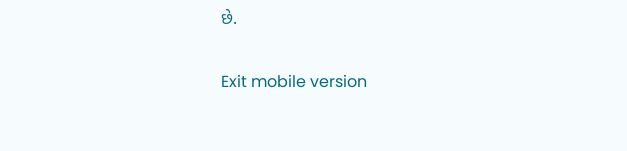છે.

Exit mobile version